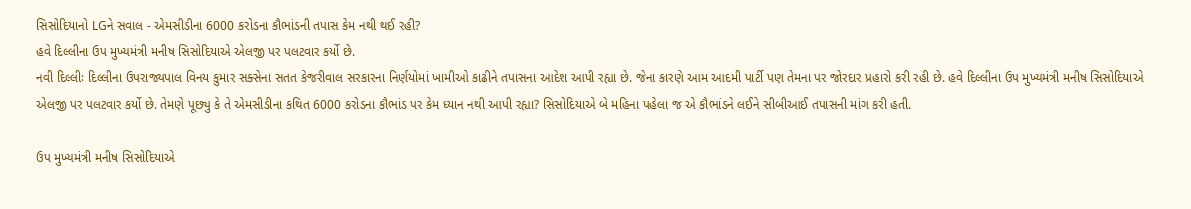સિસોદિયાનો LGને સવાલ - એમસીડીના 6000 કરોડના કૌભાંડની તપાસ કેમ નથી થઈ રહી?
હવે દિલ્લીના ઉપ મુખ્યમંત્રી મનીષ સિસોદિયાએ એલજી પર પલટવાર કર્યો છે.
નવી દિલ્લીઃ દિલ્લીના ઉપરાજ્યપાલ વિનય કુમાર સક્સેના સતત કેજરીવાલ સરકારના નિર્ણયોમાં ખામીઓ કાઢીને તપાસના આદેશ આપી રહ્યા છે. જેના કારણે આમ આદમી પાર્ટી પણ તેમના પર જોરદાર પ્રહારો કરી રહી છે. હવે દિલ્લીના ઉપ મુખ્યમંત્રી મનીષ સિસોદિયાએ એલજી પર પલટવાર કર્યો છે. તેમણે પૂછ્યુ કે તે એમસીડીના કથિત 6000 કરોડના કૌભાંડ પર કેમ ધ્યાન નથી આપી રહ્યા? સિસોદિયાએ બે મહિના પહેલા જ એ કૌભાંડને લઈને સીબીઆઈ તપાસની માંગ કરી હતી.

ઉપ મુખ્યમંત્રી મનીષ સિસોદિયાએ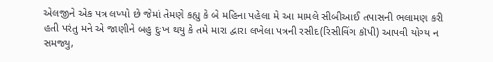એલજીને એક પત્ર લખ્યો છે જેમાં તેમણે કહ્યુ કે બે મહિના પહેલા મે આ મામલે સીબીઆઈ તપાસની ભલામણ કરી હતી પરંતુ મને એ જાણીને બહુ દુઃખ થયુ કે તમે મારા દ્વારા લખેલા પત્રની રસીદ(રિસીવિંગ કૉપી) આપવી યોગ્ય ન સમજ્યુ,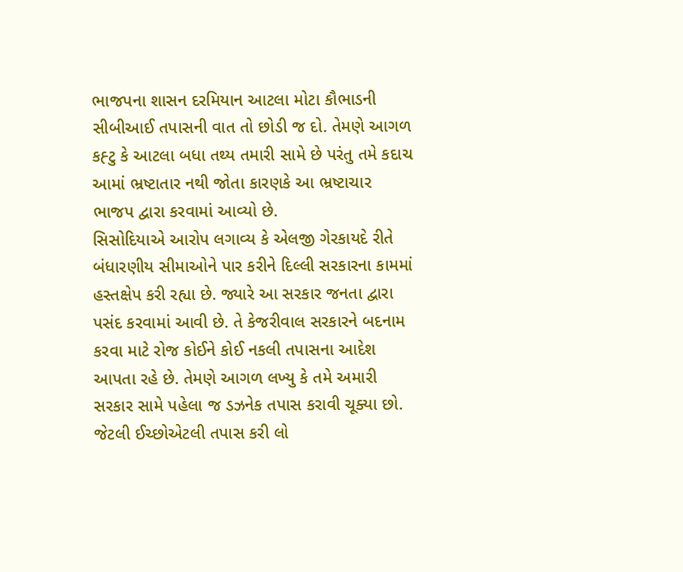ભાજપના શાસન દરમિયાન આટલા મોટા કૌભાડની સીબીઆઈ તપાસની વાત તો છોડી જ દો. તેમણે આગળ કહ્ટુ કે આટલા બધા તથ્ય તમારી સામે છે પરંતુ તમે કદાચ આમાં ભ્રષ્ટાતાર નથી જોતા કારણકે આ ભ્રષ્ટાચાર ભાજપ દ્વારા કરવામાં આવ્યો છે.
સિસોદિયાએ આરોપ લગાવ્ય કે એલજી ગેરકાયદે રીતે બંધારણીય સીમાઓને પાર કરીને દિલ્લી સરકારના કામમાં હસ્તક્ષેપ કરી રહ્યા છે. જ્યારે આ સરકાર જનતા દ્વારા પસંદ કરવામાં આવી છે. તે કેજરીવાલ સરકારને બદનામ કરવા માટે રોજ કોઈને કોઈ નકલી તપાસના આદેશ આપતા રહે છે. તેમણે આગળ લખ્યુ કે તમે અમારી સરકાર સામે પહેલા જ ડઝનેક તપાસ કરાવી ચૂક્યા છો. જેટલી ઈચ્છોએટલી તપાસ કરી લો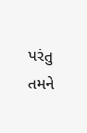પરંતુ તમને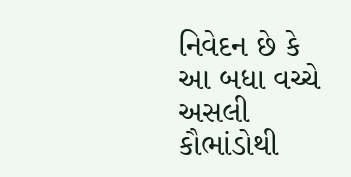નિવેદન છે કે આ બધા વચ્ચે અસલી કૌભાંડોથી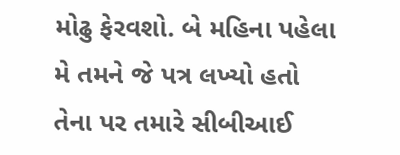મોઢુ ફેરવશો. બે મહિના પહેલા મે તમને જે પત્ર લખ્યો હતો તેના પર તમારે સીબીઆઈ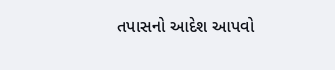તપાસનો આદેશ આપવો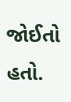જોઈતો હતો.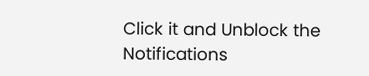Click it and Unblock the Notifications